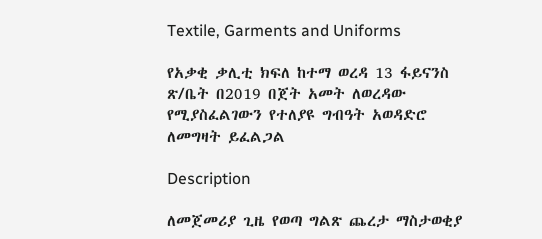Textile, Garments and Uniforms

የአቃቂ ቃሊቲ ክፍለ ከተማ ወረዳ 13 ፋይናንስ ጽ/ቤት በ2019 በጀት አመት ለወረዳው የሚያስፈልገውን የተለያዩ ግብዓት አወዳድሮ ለመግዛት ይፈልጋል

Description

ለመጀመሪያ ጊዜ የወጣ ግልጽ ጨረታ ማስታወቂያ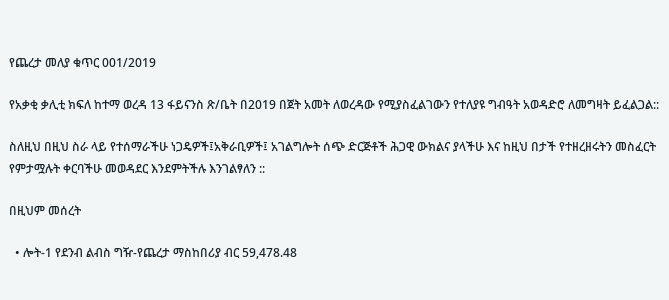የጨረታ መለያ ቁጥር 001/2019

የአቃቂ ቃሊቲ ክፍለ ከተማ ወረዳ 13 ፋይናንስ ጽ/ቤት በ2019 በጀት አመት ለወረዳው የሚያስፈልገውን የተለያዩ ግብዓት አወዳድሮ ለመግዛት ይፈልጋል::

ስለዚህ በዚህ ስራ ላይ የተሰማራችሁ ነጋዴዎች፤አቅራቢዎች፤ አገልግሎት ሰጭ ድርጅቶች ሕጋዊ ውክልና ያላችሁ እና ከዚህ በታች የተዘረዘሩትን መስፈርት የምታሟሉት ቀርባችሁ መወዳደር እንደምትችሉ እንገልፃለን ::

በዚህም መሰረት

  • ሎት-1 የደንብ ልብስ ግዥ-የጨረታ ማስከበሪያ ብር 59,478.48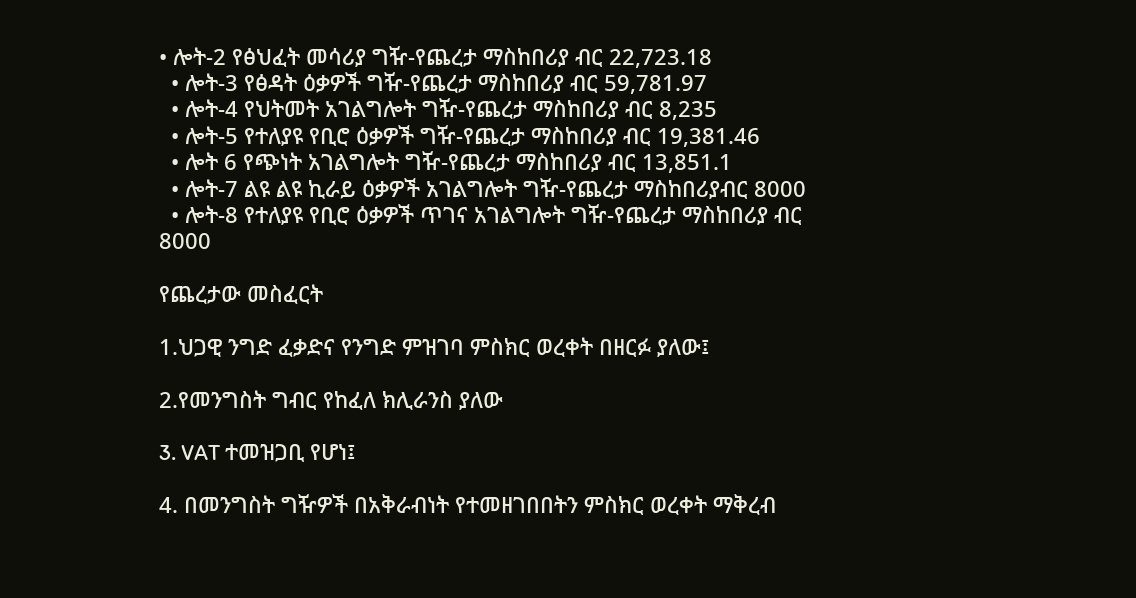• ሎት-2 የፅህፈት መሳሪያ ግዥ-የጨረታ ማስከበሪያ ብር 22,723.18
  • ሎት-3 የፅዳት ዕቃዎች ግዥ-የጨረታ ማስከበሪያ ብር 59,781.97
  • ሎት-4 የህትመት አገልግሎት ግዥ-የጨረታ ማስከበሪያ ብር 8,235
  • ሎት-5 የተለያዩ የቢሮ ዕቃዎች ግዥ-የጨረታ ማስከበሪያ ብር 19,381.46
  • ሎት 6 የጭነት አገልግሎት ግዥ-የጨረታ ማስከበሪያ ብር 13,851.1
  • ሎት-7 ልዩ ልዩ ኪራይ ዕቃዎች አገልግሎት ግዥ-የጨረታ ማስከበሪያብር 8000
  • ሎት-8 የተለያዩ የቢሮ ዕቃዎች ጥገና አገልግሎት ግዥ-የጨረታ ማስከበሪያ ብር 8000

የጨረታው መስፈርት

1.ህጋዊ ንግድ ፈቃድና የንግድ ምዝገባ ምስክር ወረቀት በዘርፉ ያለው፤

2.የመንግስት ግብር የከፈለ ክሊራንስ ያለው

3. VAT ተመዝጋቢ የሆነ፤

4. በመንግስት ግዥዎች በአቅራብነት የተመዘገበበትን ምስክር ወረቀት ማቅረብ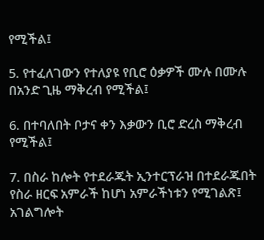የሚችል፤

5. የተፈለገውን የተለያዩ የቢሮ ዕቃዎች ሙሉ በሙሉ በአንድ ጊዜ ማቅረብ የሚችል፤

6. በተባለበት ቦታና ቀን እቃውን ቢሮ ድረስ ማቅረብ የሚችል፤

7. በስራ ከሎት የተደራጁት ኢንተርፕራዝ በተደራጁበት የስራ ዘርፍ አምራች ከሆነ አምራችነቱን የሚገልጽ፤ አገልግሎት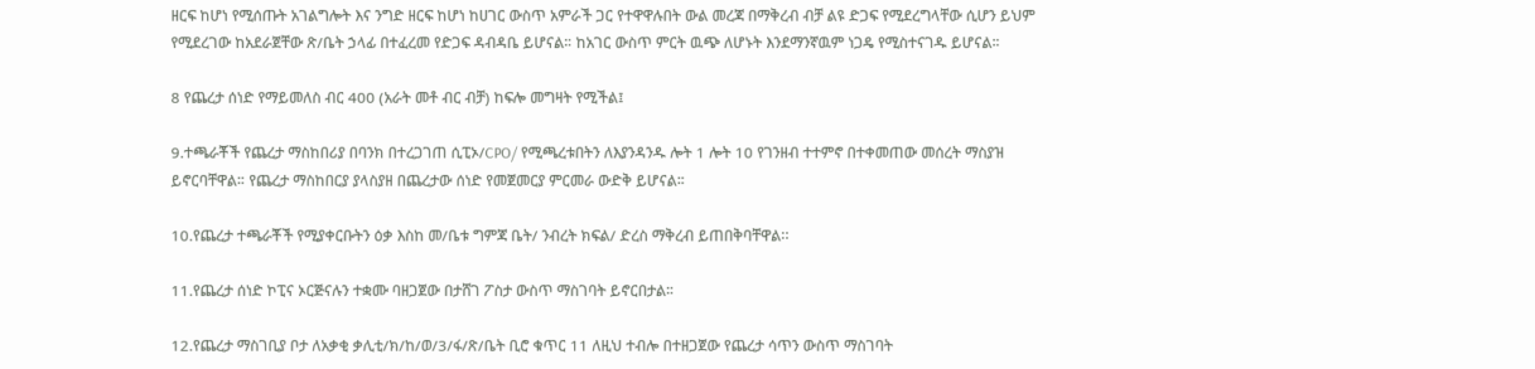ዘርፍ ከሆነ የሚሰጡት አገልግሎት እና ንግድ ዘርፍ ከሆነ ከሀገር ውስጥ አምራች ጋር የተዋዋሉበት ውል መረጃ በማቅረብ ብቻ ልዩ ድጋፍ የሚደረግላቸው ሲሆን ይህም የሚደረገው ከአደራጀቸው ጽ/ቤት ኃላፊ በተፈረመ የድጋፍ ዳብዳቤ ይሆናል። ከአገር ውስጥ ምርት ዉጭ ለሆኑት እንደማንኛዉም ነጋዴ የሚስተናገዱ ይሆናል።

8 የጨረታ ሰነድ የማይመለስ ብር 400 (አራት መቶ ብር ብቻ) ከፍሎ መግዛት የሚችል፤

9.ተጫራቾች የጨረታ ማስከበሪያ በባንክ በተረጋገጠ ሲፒኦ/CPO/ የሚጫረቱበትን ለእያንዳንዱ ሎት 1 ሎት 10 የገንዘብ ተተምኖ በተቀመጠው መሰረት ማስያዝ ይኖርባቸዋል። የጨረታ ማስከበርያ ያላስያዘ በጨረታው ሰነድ የመጀመርያ ምርመራ ውድቅ ይሆናል።

10.የጨረታ ተጫራቾች የሚያቀርቡትን ዕቃ እስከ መ/ቤቱ ግምጃ ቤት/ ንብረት ክፍል/ ድረስ ማቅረብ ይጠበቅባቸዋል፡፡

11.የጨረታ ሰነድ ኮፒና ኦርጅናሉን ተቋሙ ባዘጋጀው በታሸገ ፖስታ ውስጥ ማስገባት ይኖርበታል።

12.የጨረታ ማስገቢያ ቦታ ለአቃቂ ቃሊቲ/ክ/ከ/ወ/3/ፋ/ጽ/ቤት ቢሮ ቁጥር 11 ለዚህ ተብሎ በተዘጋጀው የጨረታ ሳጥን ውስጥ ማስገባት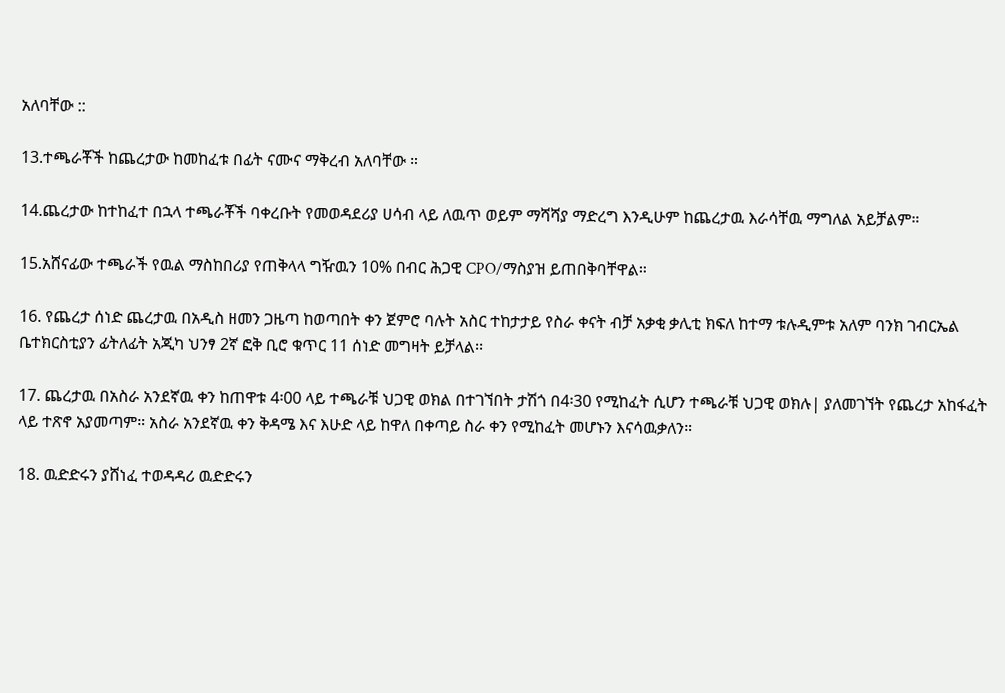አለባቸው ::

13.ተጫራቾች ከጨረታው ከመከፈቱ በፊት ናሙና ማቅረብ አለባቸው ።

14.ጨረታው ከተከፈተ በኋላ ተጫራቾች ባቀረቡት የመወዳደሪያ ሀሳብ ላይ ለዉጥ ወይም ማሻሻያ ማድረግ እንዲሁም ከጨረታዉ እራሳቸዉ ማግለል አይቻልም።

15.አሸናፊው ተጫራች የዉል ማስከበሪያ የጠቅላላ ግዥዉን 10% በብር ሕጋዊ CPO/ማስያዝ ይጠበቅባቸዋል።

16. የጨረታ ሰነድ ጨረታዉ በአዲስ ዘመን ጋዜጣ ከወጣበት ቀን ጀምሮ ባሉት አስር ተከታታይ የስራ ቀናት ብቻ አቃቂ ቃሊቲ ክፍለ ከተማ ቱሉዲምቱ አለም ባንክ ገብርኤል ቤተክርስቲያን ፊትለፊት አጂካ ህንፃ 2ኛ ፎቅ ቢሮ ቁጥር 11 ሰነድ መግዛት ይቻላል፡፡

17. ጨረታዉ በአስራ አንደኛዉ ቀን ከጠዋቱ 4፡00 ላይ ተጫራቹ ህጋዊ ወክል በተገኘበት ታሽጎ በ4፡30 የሚከፈት ሲሆን ተጫራቹ ህጋዊ ወክሉ| ያለመገኘት የጨረታ አከፋፈት ላይ ተጽኖ አያመጣም። አስራ አንደኛዉ ቀን ቅዳሜ እና እሁድ ላይ ከዋለ በቀጣይ ስራ ቀን የሚከፈት መሆኑን እናሳዉቃለን።

18. ዉድድሩን ያሸነፈ ተወዳዳሪ ዉድድሩን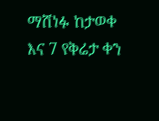ማሸነፉ ከታወቀ እና 7 የቅሬታ ቀን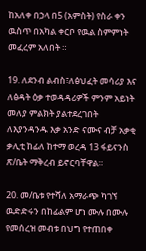ከአለቀ በኃላ በ5 (አምስት) የስራ ቀን ዉስጥ በአካል ቀርቦ የዉል ስምምነት መፈረም አለበት ።

19. ለደንብ ልብስ፣ለፅህፈት መሳሪያ እና ለፅዳት ዕቃ ተወዳዳሪዎች ምንም አይነት መለያ ምልክት ያልተደረገበት ለእያንዳንዱ እቃ አንድ ናሙና ብቻ አቃቂ ቃሊቲ ከፊለ ከተማ ወረዳ 13 ፋይናንስ ጽ/ቤት ማቅረብ ይኖርባቸዋል።

20. መ/ቤቱ የተሻለ አማራጭ ካገኘ ዉድድሩን በከፊልም ሆነ ሙሉ በሙሉ የመሰረዝ መብቱ በህግ የተጠበቀ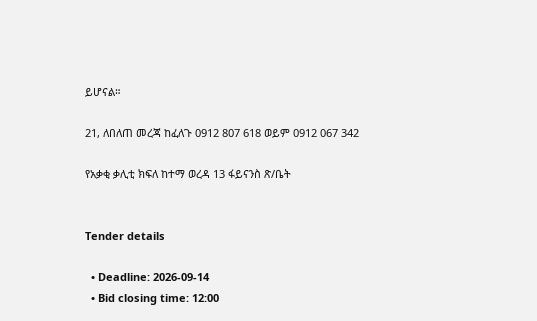ይሆናል።

21, ለበለጠ መረጃ ከፈለጉ 0912 807 618 ወይም 0912 067 342

የአቃቂ ቃሊቲ ክፍለ ከተማ ወረዳ 13 ፋይናንስ ጽ/ቤት


Tender details

  • Deadline: 2026-09-14
  • Bid closing time: 12:00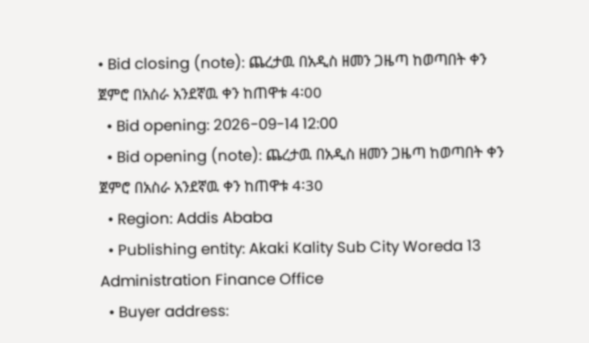• Bid closing (note): ጨረታዉ በአዲስ ዘመን ጋዜጣ ከወጣበት ቀን ጀምሮ በአስራ አንደኛዉ ቀን ከጠዋቱ 4፡00
  • Bid opening: 2026-09-14 12:00
  • Bid opening (note): ጨረታዉ በአዲስ ዘመን ጋዜጣ ከወጣበት ቀን ጀምሮ በአስራ አንደኛዉ ቀን ከጠዋቱ 4፡30
  • Region: Addis Ababa
  • Publishing entity: Akaki Kality Sub City Woreda 13 Administration Finance Office
  • Buyer address: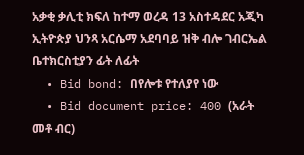አቃቂ ቃሊቲ ክፍለ ከተማ ወረዳ 13 አስተዳደር አጂካ ኢትዮጵያ ህንጻ አርሴማ አደባባይ ዝቅ ብሎ ገብርኤል ቤተክርስቲያን ፊት ለፊት
  • Bid bond: በየሎቱ የተለያየ ነው
  • Bid document price: 400 (አራት መቶ ብር)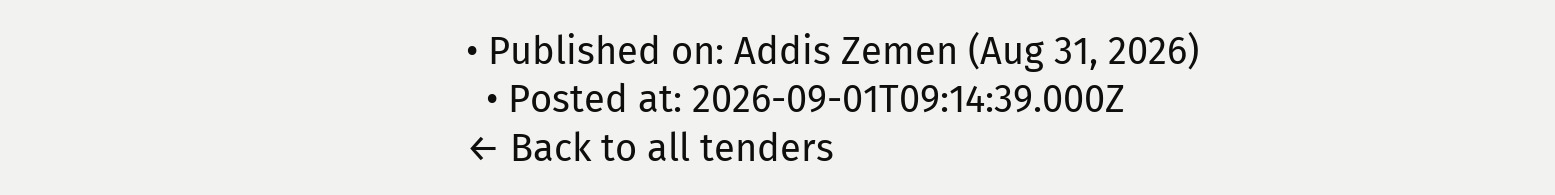• Published on: Addis Zemen (Aug 31, 2026)
  • Posted at: 2026-09-01T09:14:39.000Z
← Back to all tenders